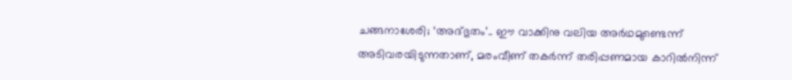ചങ്ങനാശേരി; ‘അദ്ഭുതം’.. ഈ വാക്കിനു വലിയ അർഥമുണ്ടെന്ന് അടിവരയിടുന്നതാണ്, മരംവീണ് തകർന്ന് തരിപ്പണമായ കാറിൽനിന്ന്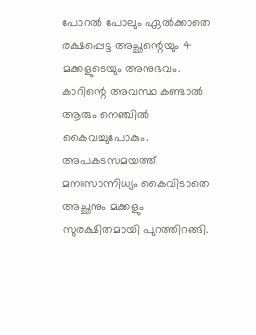പോറൽ പോലും ഏൽക്കാതെ രക്ഷപ്പെട്ട അച്ഛന്റെയും 4 മക്കളുടെയും അനുഭവം. കാറിന്റെ അവസ്ഥ കണ്ടാൽ ആരും നെഞ്ചിൽ കൈവച്ചുപോകും.
അപകടസമയത്ത് മനഃസാന്നിധ്യം കൈവിടാതെ അച്ഛനും മക്കളും സുരക്ഷിതമായി പുറത്തിറങ്ങി.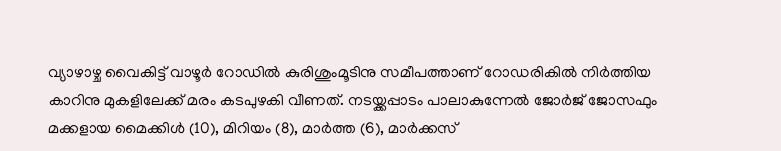വ്യാഴാഴ്ച വൈകിട്ട് വാഴൂർ റോഡിൽ കുരിശുംമൂടിനു സമീപത്താണ് റോഡരികിൽ നിർത്തിയ കാറിനു മുകളിലേക്ക് മരം കടപുഴകി വീണത്. നടയ്ക്കപ്പാടം പാലാകുന്നേൽ ജോർജ് ജോസഫും മക്കളായ മൈക്കിൾ (10), മിറിയം (8), മാർത്ത (6), മാർക്കസ്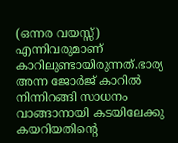(ഒന്നര വയസ്സ്) എന്നിവരുമാണ് കാറിലുണ്ടായിരുന്നത്.ഭാര്യ അന്ന ജോർജ് കാറിൽ നിന്നിറങ്ങി സാധനം വാങ്ങാനായി കടയിലേക്കു കയറിയതിന്റെ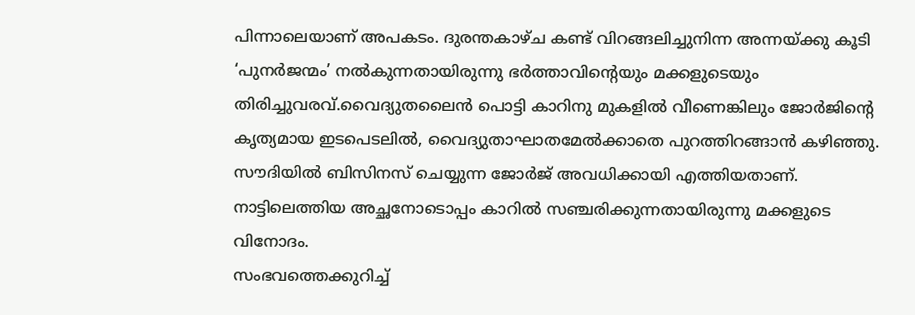പിന്നാലെയാണ് അപകടം. ദുരന്തകാഴ്ച കണ്ട് വിറങ്ങലിച്ചുനിന്ന അന്നയ്ക്കു കൂടി ‘പുനർജന്മം’ നൽകുന്നതായിരുന്നു ഭർത്താവിന്റെയും മക്കളുടെയും തിരിച്ചുവരവ്.വൈദ്യുതലൈൻ പൊട്ടി കാറിനു മുകളിൽ വീണെങ്കിലും ജോർജിന്റെ കൃത്യമായ ഇടപെടലിൽ, വൈദ്യുതാഘാതമേൽക്കാതെ പുറത്തിറങ്ങാൻ കഴിഞ്ഞു. സൗദിയിൽ ബിസിനസ് ചെയ്യുന്ന ജോർജ് അവധിക്കായി എത്തിയതാണ്. നാട്ടിലെത്തിയ അച്ഛനോടൊപ്പം കാറിൽ സഞ്ചരിക്കുന്നതായിരുന്നു മക്കളുടെ വിനോദം.
സംഭവത്തെക്കുറിച്ച്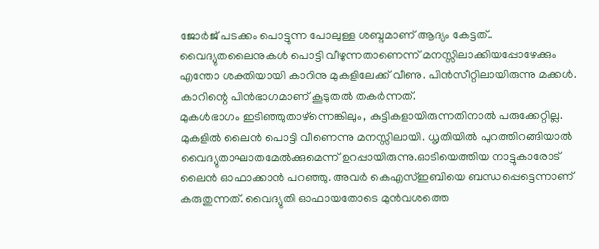ജോർജ് പടക്കം പൊട്ടുന്ന പോലുള്ള ശബ്ദമാണ് ആദ്യം കേട്ടത്.. വൈദ്യുതലൈനുകൾ പൊട്ടി വീഴുന്നതാണെന്ന് മനസ്സിലാക്കിയപ്പോഴേക്കും എന്തോ ശക്തിയായി കാറിനു മുകളിലേക്ക് വീണു. പിൻസീറ്റിലായിരുന്നു മക്കൾ. കാറിന്റെ പിൻഭാഗമാണ് കൂടുതൽ തകർന്നത്.
മുകൾഭാഗം ഇടിഞ്ഞുതാഴ്ന്നെങ്കിലും, കുട്ടികളായിരുന്നതിനാൽ പരുക്കേറ്റില്ല. മുകളിൽ ലൈൻ പൊട്ടി വീണെന്നു മനസ്സിലായി. ധൃതിയിൽ പുറത്തിറങ്ങിയാൽ വൈദ്യുതാഘാതമേൽക്കുമെന്ന് ഉറപ്പായിരുന്നു.ഓടിയെത്തിയ നാട്ടുകാരോട് ലൈൻ ഓഫാക്കാൻ പറഞ്ഞു. അവർ കെഎസ്ഇബിയെ ബന്ധപ്പെട്ടെന്നാണ് കരുതുന്നത്. വൈദ്യുതി ഓഫായതോടെ മുൻവശത്തെ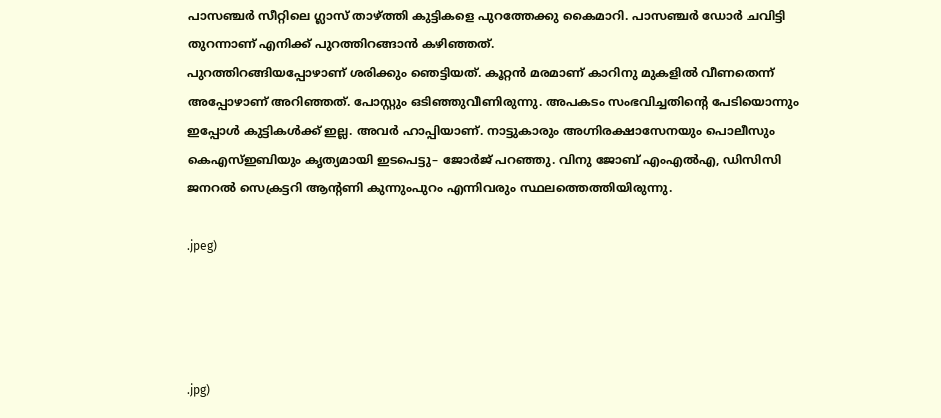പാസഞ്ചർ സീറ്റിലെ ഗ്ലാസ് താഴ്ത്തി കുട്ടികളെ പുറത്തേക്കു കൈമാറി. പാസഞ്ചർ ഡോർ ചവിട്ടി തുറന്നാണ് എനിക്ക് പുറത്തിറങ്ങാൻ കഴിഞ്ഞത്.
പുറത്തിറങ്ങിയപ്പോഴാണ് ശരിക്കും ഞെട്ടിയത്. കൂറ്റൻ മരമാണ് കാറിനു മുകളിൽ വീണതെന്ന് അപ്പോഴാണ് അറിഞ്ഞത്. പോസ്റ്റും ഒടിഞ്ഞുവീണിരുന്നു. അപകടം സംഭവിച്ചതിന്റെ പേടിയൊന്നും ഇപ്പോൾ കുട്ടികൾക്ക് ഇല്ല. അവർ ഹാപ്പിയാണ്. നാട്ടുകാരും അഗ്നിരക്ഷാസേനയും പൊലീസും കെഎസ്ഇബിയും കൃത്യമായി ഇടപെട്ടു– ജോർജ് പറഞ്ഞു. വിനു ജോബ് എംഎൽഎ, ഡിസിസി ജനറൽ സെക്രട്ടറി ആന്റണി കുന്നുംപുറം എന്നിവരും സ്ഥലത്തെത്തിയിരുന്നു.

.jpeg)




.jpg)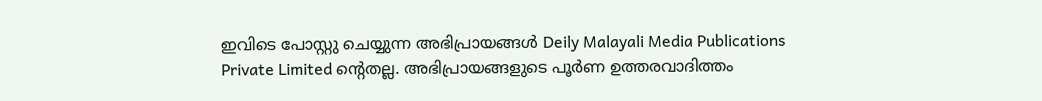ഇവിടെ പോസ്റ്റു ചെയ്യുന്ന അഭിപ്രായങ്ങൾ Deily Malayali Media Publications Private Limited ന്റെതല്ല. അഭിപ്രായങ്ങളുടെ പൂർണ ഉത്തരവാദിത്തം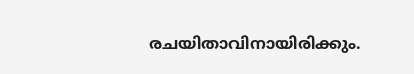രചയിതാവിനായിരിക്കും.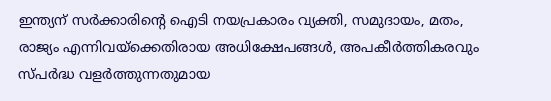ഇന്ത്യന് സർക്കാരിന്റെ ഐടി നയപ്രകാരം വ്യക്തി, സമുദായം, മതം, രാജ്യം എന്നിവയ്ക്കെതിരായ അധിക്ഷേപങ്ങൾ, അപകീർത്തികരവും സ്പർദ്ധ വളർത്തുന്നതുമായ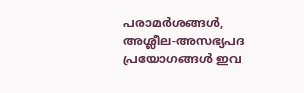പരാമർശങ്ങൾ, അശ്ലീല-അസഭ്യപദ പ്രയോഗങ്ങൾ ഇവ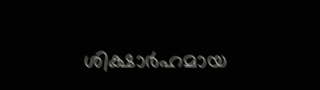ശിക്ഷാർഹമായ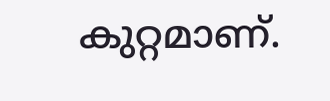കുറ്റമാണ്.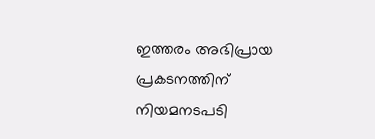ഇത്തരം അഭിപ്രായ പ്രകടനത്തിന് നിയമനടപടി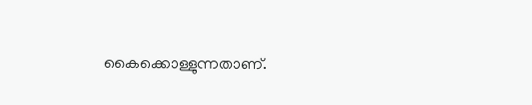കൈക്കൊള്ളുന്നതാണ്.